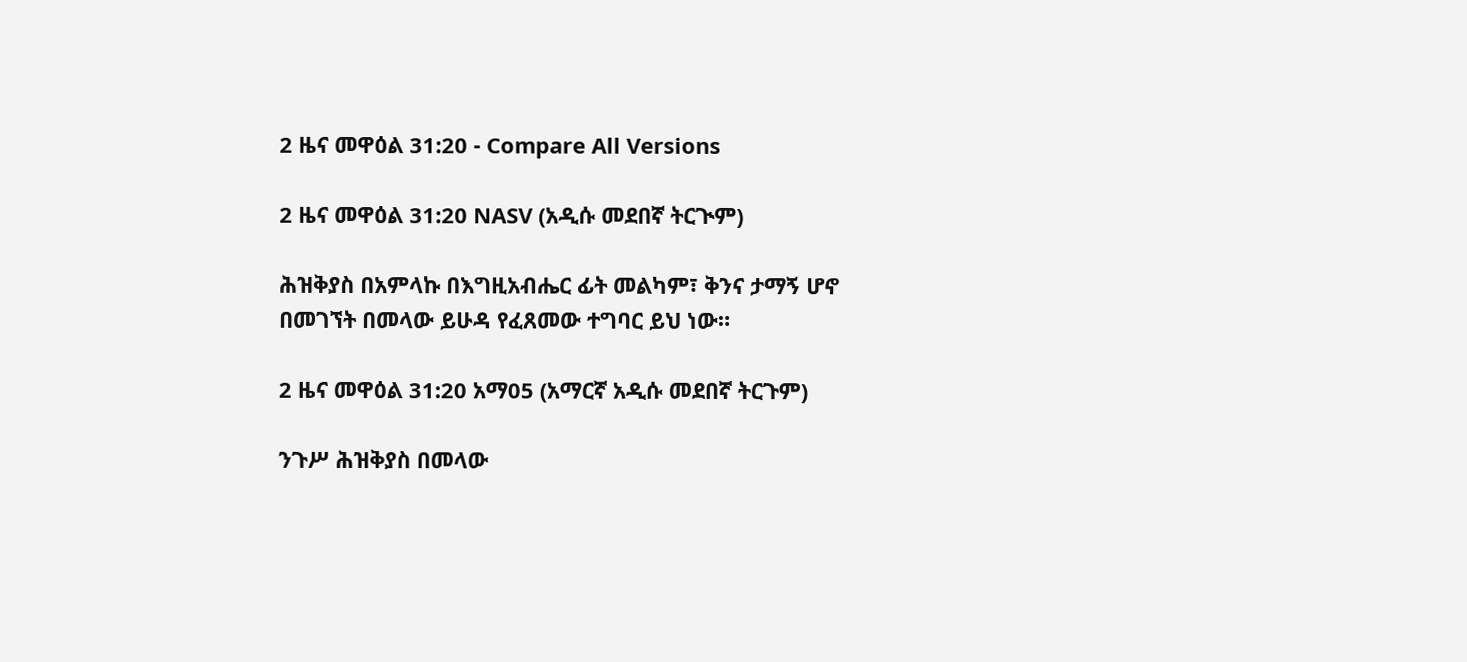2 ዜና መዋዕል 31:20 - Compare All Versions

2 ዜና መዋዕል 31:20 NASV (አዲሱ መደበኛ ትርጒም)

ሕዝቅያስ በአምላኩ በእግዚአብሔር ፊት መልካም፣ ቅንና ታማኝ ሆኖ በመገኘት በመላው ይሁዳ የፈጸመው ተግባር ይህ ነው።

2 ዜና መዋዕል 31:20 አማ05 (አማርኛ አዲሱ መደበኛ ትርጉም)

ንጉሥ ሕዝቅያስ በመላው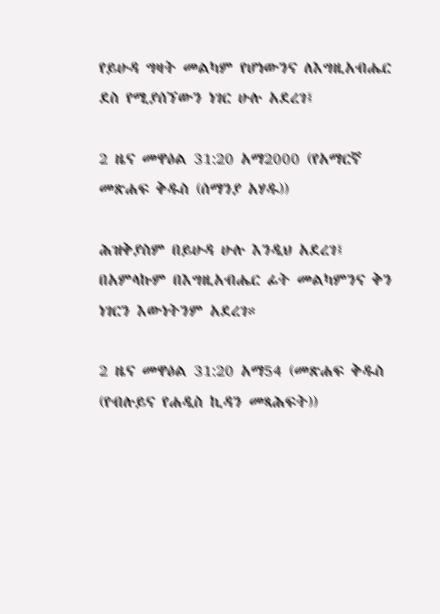የይሁዳ ግዛት መልካም የሆነውንና ለእግዚአብሔር ደስ የሚያሰኘውን ነገር ሁሉ አደረገ፤

2 ዜና መዋዕል 31:20 አማ2000 (የአማርኛ መጽሐፍ ቅዱስ (ሰማንያ አሃዱ))

ሕዝቅያስም በይሁዳ ሁሉ እንዲህ አደረገ፤ በአምላኩም በእግዚአብሔር ፊት መልካምንና ቅን ነገርን እውነትንም አደረገ።

2 ዜና መዋዕል 31:20 አማ54 (መጽሐፍ ቅዱስ (የብሉይና የሐዲስ ኪዳን መጻሕፍት))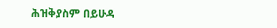ሕዝቅያስም በይሁዳ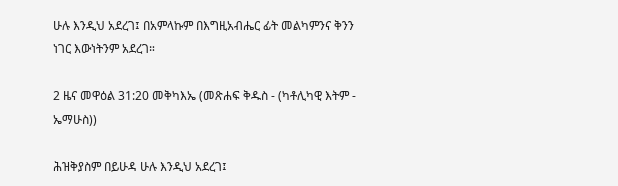ሁሉ እንዲህ አደረገ፤ በአምላኩም በእግዚአብሔር ፊት መልካምንና ቅንን ነገር እውነትንም አደረገ።

2 ዜና መዋዕል 31:20 መቅካእኤ (መጽሐፍ ቅዱስ - (ካቶሊካዊ እትም - ኤማሁስ))

ሕዝቅያስም በይሁዳ ሁሉ እንዲህ አደረገ፤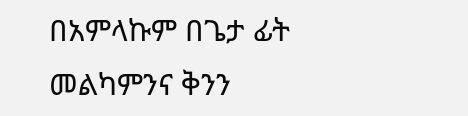በአምላኩም በጌታ ፊት መልካምንና ቅንን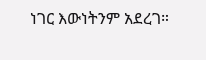ነገር እውነትንም አደረገ።